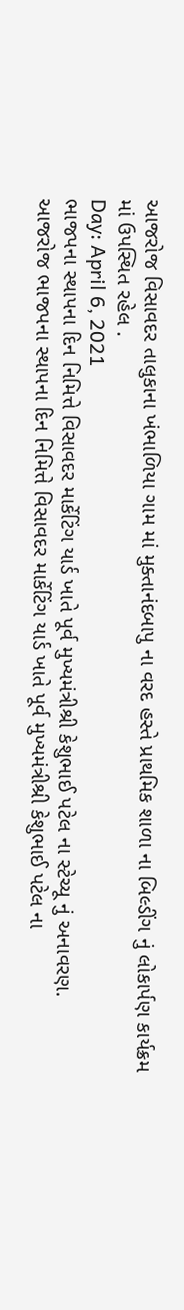આજરોજ વિસાવદર તાલુકાના ખંભાળિયા ગામ માં મુક્તાનંદબાપુ ના વરદ હસ્તે પ્રાથમિક શાળા ના બિલ્ડીંગ નું લોકાર્પણ કાર્યક્રમ માં ઉપસ્થિત રહેલ .
Day: April 6, 2021
ભાજપના સ્થાપના દિન નિમિત્તે વિસાવદર માર્કેટિંગ યાર્ડ ખાતે પૂર્વ મુખ્યમંત્રીશ્રી કેશુભાઈ પટેલ ના સ્ટેચ્યૂ નું અનાવરણ.
આજરોજ ભાજપના સ્થાપના દિન નિમિત્તે વિસાવદર માર્કેટિંગ યાર્ડ ખાતે પૂર્વ મુખ્યમંત્રીશ્રી કેશુભાઈ પટેલ ના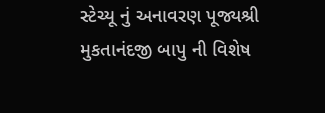સ્ટેચ્યૂ નું અનાવરણ પૂજ્યશ્રી મુકતાનંદજી બાપુ ની વિશેષ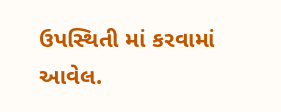ઉપસ્થિતી માં કરવામાં આવેલ.